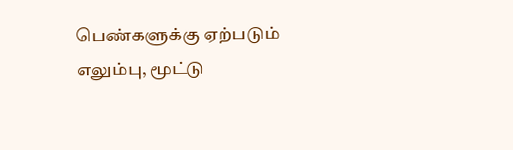பெண்களுக்கு ஏற்படும் எலும்பு, மூட்டு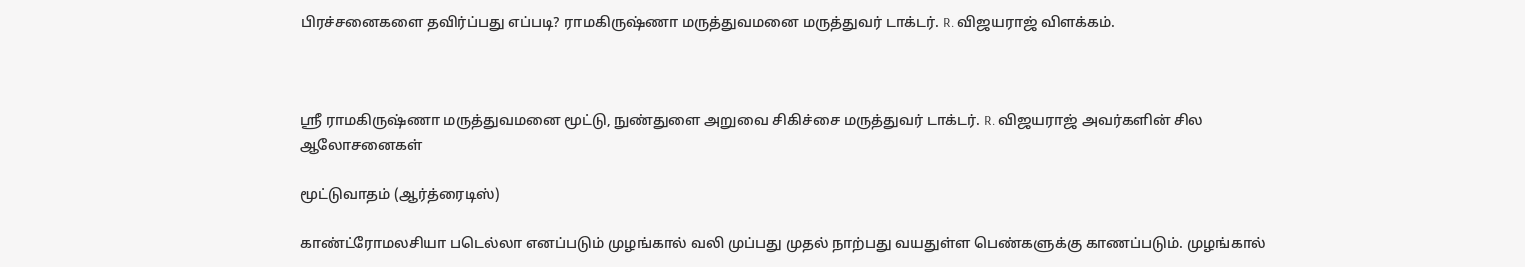பிரச்சனைகளை தவிர்ப்பது எப்படி? ராமகிருஷ்ணா மருத்துவமனை மருத்துவர் டாக்டர். R. விஜயராஜ் விளக்கம்.



ஸ்ரீ ராமகிருஷ்ணா மருத்துவமனை மூட்டு, நுண்துளை அறுவை சிகிச்சை மருத்துவர் டாக்டர். R. விஜயராஜ் அவர்களின் சில ஆலோசனைகள்

மூட்டுவாதம் (ஆர்த்ரைடிஸ்)

காண்ட்ரோமலசியா படெல்லா எனப்படும் முழங்கால் வலி முப்பது முதல் நாற்பது வயதுள்ள பெண்களுக்கு காணப்படும். முழங்கால்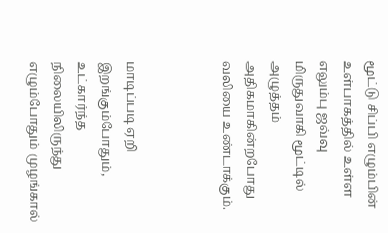மூட்டு சிப்பி எழும்பின் உள்பாகத்தில் உள்ள எலும்பு ஜவ்வு மிருதுவாகி மூட்டில் அழுத்தம் அதிகமாகின்றபோது வலியை உண்டாக்கும்.



மாடிப்படி ஏறி இறங்கும்போதும், உட்கார்ந்த நிலையிலிருந்து எழும்போதும் முழங்கால்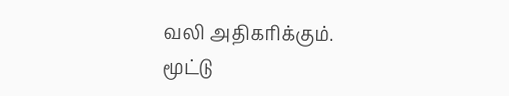வலி அதிகரிக்கும். மூட்டு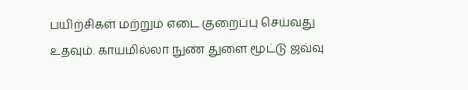பயிற்சிகள் மற்றும் எடை குறைப்பு செய்வது உதவும். காயமில்லா நுண் துளை மூட்டு ஜவ்வு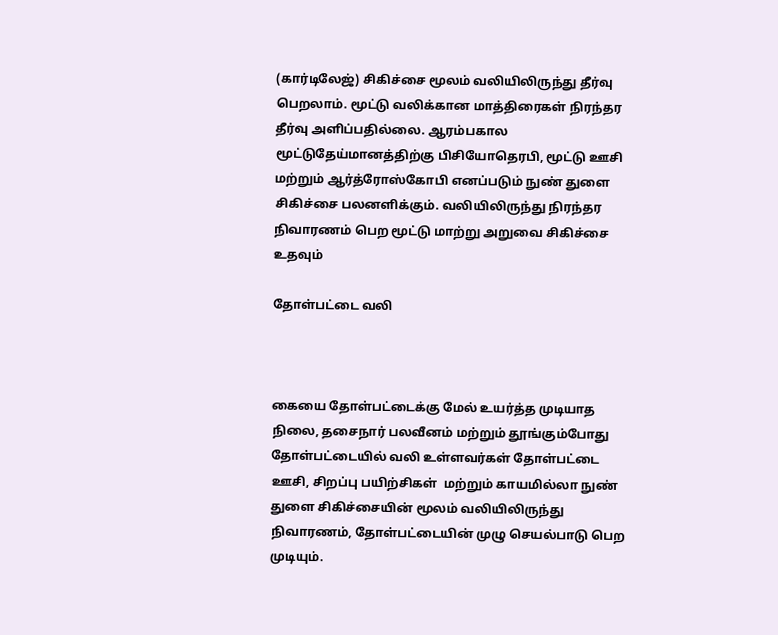(கார்டிலேஜ்) சிகிச்சை மூலம் வலியிலிருந்து தீர்வு பெறலாம். மூட்டு வலிக்கான மாத்திரைகள் நிரந்தர தீர்வு அளிப்பதில்லை. ஆரம்பகால மூட்டுதேய்மானத்திற்கு பிசியோதெரபி, மூட்டு ஊசி மற்றும் ஆர்த்ரோஸ்கோபி எனப்படும் நுண் துளை சிகிச்சை பலனளிக்கும். வலியிலிருந்து நிரந்தர நிவாரணம் பெற மூட்டு மாற்று அறுவை சிகிச்சை உதவும்

தோள்பட்டை வலி



கையை தோள்பட்டைக்கு மேல் உயர்த்த முடியாத நிலை, தசைநார் பலவீனம் மற்றும் தூங்கும்போது தோள்பட்டையில் வலி உள்ளவர்கள் தோள்பட்டை ஊசி, சிறப்பு பயிற்சிகள்  மற்றும் காயமில்லா நுண் துளை சிகிச்சையின் மூலம் வலியிலிருந்து நிவாரணம், தோள்பட்டையின் முழு செயல்பாடு பெற முடியும்.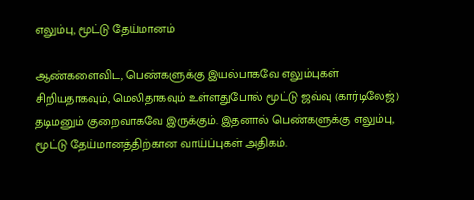எலும்பு, மூட்டு தேய்மானம்

ஆண்களைவிட, பெண்களுக்கு இயல்பாகவே எலும்புகள் சிறியதாகவும், மெலிதாகவும் உள்ளதுபோல் மூட்டு ஜவ்வு (கார்டிலேஜ்) தடிமனும் குறைவாகவே இருக்கும். இதனால் பெண்களுக்கு எலும்பு, மூட்டு தேய்மானத்திற்கான வாய்ப்புகள் அதிகம்.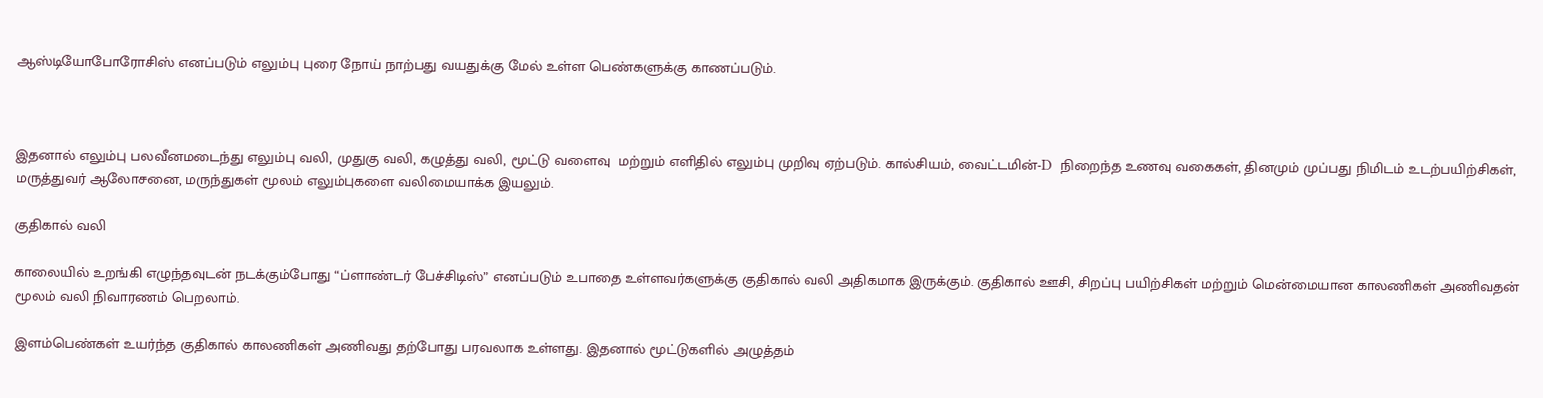ஆஸ்டியோபோரோசிஸ் எனப்படும் எலும்பு புரை நோய் நாற்பது வயதுக்கு மேல் உள்ள பெண்களுக்கு காணப்படும்.



இதனால் எலும்பு பலவீனமடைந்து எலும்பு வலி, முதுகு வலி, கழுத்து வலி, மூட்டு வளைவு  மற்றும் எளிதில் எலும்பு முறிவு ஏற்படும். கால்சியம், வைட்டமின்-D  நிறைந்த உணவு வகைகள், தினமும் முப்பது நிமிடம் உடற்பயிற்சிகள், மருத்துவர் ஆலோசனை, மருந்துகள் மூலம் எலும்புகளை வலிமையாக்க இயலும்.

குதிகால் வலி

காலையில் உறங்கி எழுந்தவுடன் நடக்கும்போது “ப்ளாண்டர் பேச்சிடிஸ்” எனப்படும் உபாதை உள்ளவர்களுக்கு குதிகால் வலி அதிகமாக இருக்கும். குதிகால் ஊசி, சிறப்பு பயிற்சிகள் மற்றும் மென்மையான காலணிகள் அணிவதன் மூலம் வலி நிவாரணம் பெறலாம்.

இளம்பெண்கள் உயர்ந்த குதிகால் காலணிகள் அணிவது தற்போது பரவலாக உள்ளது. இதனால் மூட்டுகளில் அழுத்தம்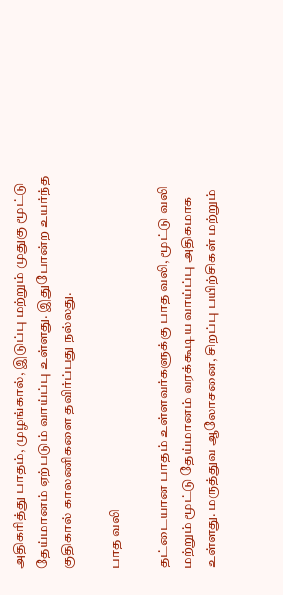அதிகரித்து பாதம், முழங்கால், இடுப்பு மற்றும் முதுகு மூட்டு தேய்மானம் ஏற்படும் வாய்ப்பு உள்ளது. இதுபோன்ற உயர்ந்த குதிகால் காலணிகளை தவிர்ப்பது நல்லது.

பாத வலி

தட்டையான பாதம் உள்ளவர்களுக்கு பாத வலி, மூட்டு வலி மற்றும் மூட்டு தேய்மானம் வரக்கூடிய வாய்ப்பு அதிகமாக உள்ளது. மருத்துவ ஆலோசனை, சிறப்பு பயிற்சிகள் மற்றும்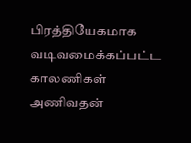பிரத்தியேகமாக வடிவமைக்கப்பட்ட காலணிகள் அணிவதன்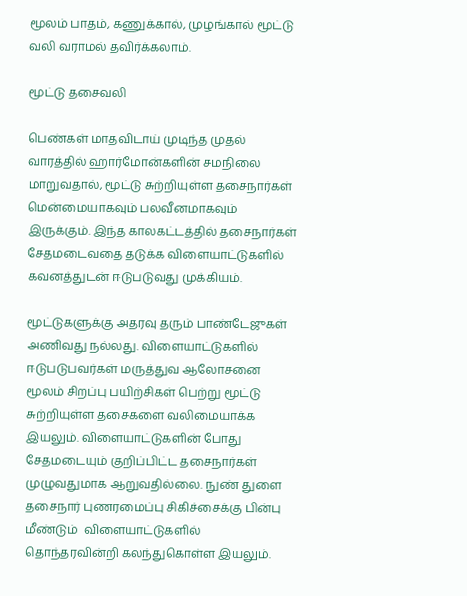மூலம் பாதம், கணுக்கால், முழங்கால் மூட்டு வலி வராமல் தவிர்க்கலாம்.

மூட்டு தசைவலி

பெண்கள் மாதவிடாய் முடிந்த முதல் வாரத்தில் ஹார்மோன்களின் சமநிலை மாறுவதால், மூட்டு சுற்றியுள்ள தசைநார்கள் மென்மையாகவும் பலவீனமாகவும் இருக்கும். இந்த காலகட்டத்தில் தசைநார்கள் சேதமடைவதை தடுக்க விளையாட்டுகளில் கவனத்துடன் ஈடுபடுவது முக்கியம்.

மூட்டுகளுக்கு அதரவு தரும் பாண்டேஜுகள் அணிவது நல்லது. விளையாட்டுகளில் ஈடுபடுபவர்கள் மருத்துவ ஆலோசனை மூலம் சிறப்பு பயிற்சிகள் பெற்று மூட்டு சுற்றியுள்ள தசைகளை வலிமையாக்க இயலும். விளையாட்டுகளின் போது சேதமடையும் குறிப்பிட்ட தசைநார்கள் முழுவதுமாக ஆறுவதில்லை. நுண் துளை தசைநார் புணரமைப்பு சிகிச்சைக்கு பின்பு மீண்டும்  விளையாட்டுகளில் தொந்தரவின்றி கலந்துகொள்ள இயலும்.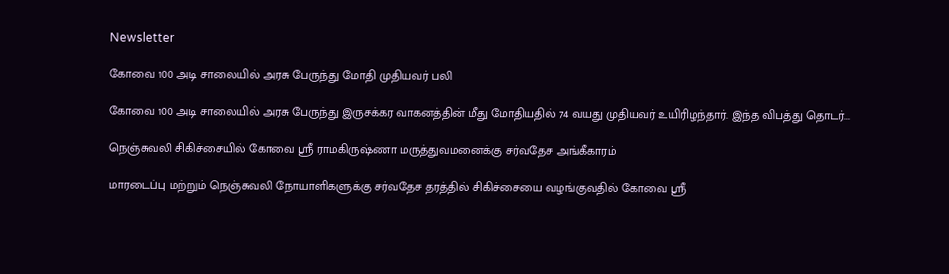Newsletter

கோவை 100 அடி சாலையில் அரசு பேருந்து மோதி முதியவர் பலி

கோவை 100 அடி சாலையில் அரசு பேருந்து இருசக்கர வாகனத்தின் மீது மோதியதில் 74 வயது முதியவர் உயிரிழந்தார். இந்த விபத்து தொடர்...

நெஞ்சுவலி சிகிச்சையில் கோவை ஸ்ரீ ராமகிருஷ்ணா மருத்துவமனைக்கு சர்வதேச அங்கீகாரம்

மாரடைப்பு மற்றும் நெஞ்சுவலி நோயாளிகளுக்கு சர்வதேச தரத்தில் சிகிச்சையை வழங்குவதில் கோவை ஸ்ரீ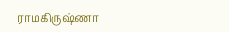ராமகிருஷ்ணா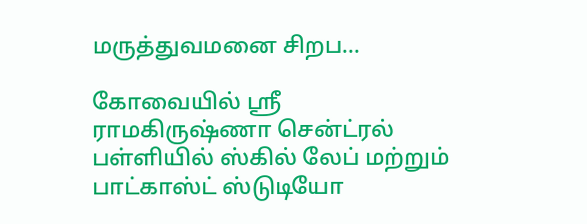மருத்துவமனை சிறப...

கோவையில் ஸ்ரீ ராமகிருஷ்ணா சென்ட்ரல் பள்ளியில் ஸ்கில் லேப் மற்றும் பாட்காஸ்ட் ஸ்டுடியோ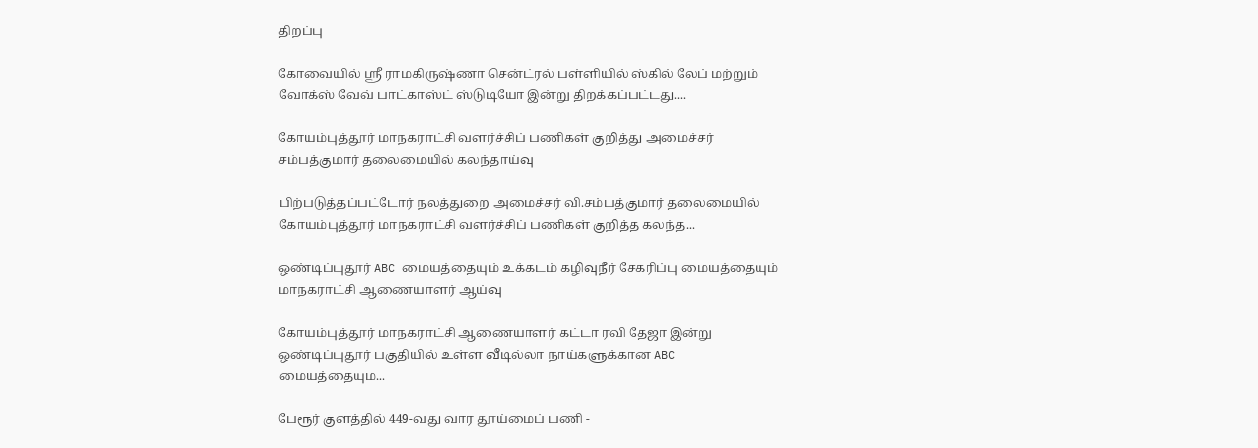திறப்பு

கோவையில் ஸ்ரீ ராமகிருஷ்ணா சென்ட்ரல் பள்ளியில் ஸ்கில் லேப் மற்றும் வோக்ஸ் வேவ் பாட்காஸ்ட் ஸ்டுடியோ இன்று திறக்கப்பட்டது....

கோயம்புத்தூர் மாநகராட்சி வளர்ச்சிப் பணிகள் குறித்து அமைச்சர் சம்பத்குமார் தலைமையில் கலந்தாய்வு

பிற்படுத்தப்பட்டோர் நலத்துறை அமைச்சர் வி.சம்பத்குமார் தலைமையில் கோயம்புத்தூர் மாநகராட்சி வளர்ச்சிப் பணிகள் குறித்த கலந்த...

ஒண்டிப்புதூர் ABC மையத்தையும் உக்கடம் கழிவுநீர் சேகரிப்பு மையத்தையும் மாநகராட்சி ஆணையாளர் ஆய்வு

கோயம்புத்தூர் மாநகராட்சி ஆணையாளர் கட்டா ரவி தேஜா இன்று ஒண்டிப்புதூர் பகுதியில் உள்ள வீடில்லா நாய்களுக்கான ABC மையத்தையும...

பேரூர் குளத்தில் 449-வது வார தூய்மைப் பணி -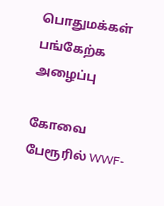பொதுமக்கள் பங்கேற்க அழைப்பு

கோவை பேரூரில் WWF-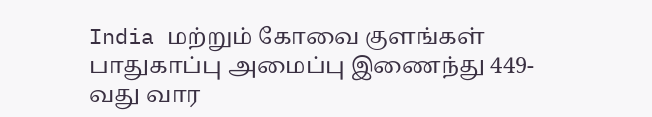India மற்றும் கோவை குளங்கள் பாதுகாப்பு அமைப்பு இணைந்து 449-வது வார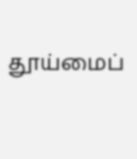தூய்மைப்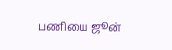பணியை ஜூன்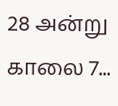28 அன்று காலை 7...